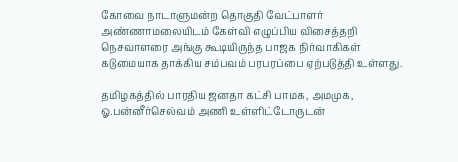கோவை நாடாளுமன்ற தொகுதி வேட்பாளர் அண்ணாமலையிடம் கேள்வி எழுப்பிய விசைத்தறி நெசவாளரை அங்கு கூடியிருந்த பாஜக நிர்வாகிகள் கடுமையாக தாக்கிய சம்பவம் பரபரப்பை ஏற்படுத்தி உள்ளது.

தமிழகத்தில் பாரதிய ஜனதா கட்சி பாமக, அமமுக, ஓ.பன்னீர்செல்வம் அணி உள்ளிட்டோருடன்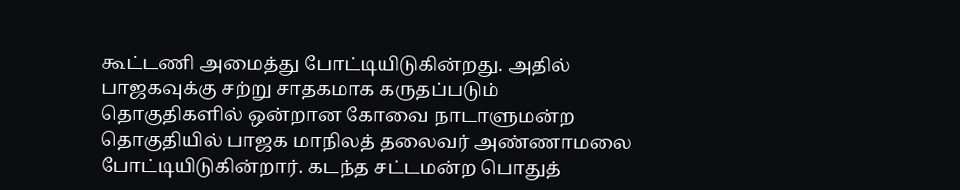கூட்டணி அமைத்து போட்டியிடுகின்றது. அதில் பாஜகவுக்கு சற்று சாதகமாக கருதப்படும் தொகுதிகளில் ஒன்றான கோவை நாடாளுமன்ற தொகுதியில் பாஜக மாநிலத் தலைவர் அண்ணாமலை போட்டியிடுகின்றார். கடந்த சட்டமன்ற பொதுத்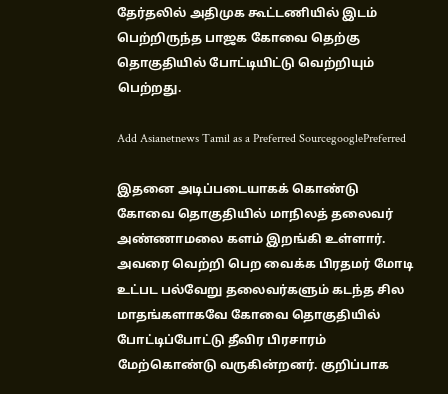தேர்தலில் அதிமுக கூட்டணியில் இடம் பெற்றிருந்த பாஜக கோவை தெற்கு தொகுதியில் போட்டியிட்டு வெற்றியும் பெற்றது.

Add Asianetnews Tamil as a Preferred SourcegooglePreferred

இதனை அடிப்படையாகக் கொண்டு கோவை தொகுதியில் மாநிலத் தலைவர் அண்ணாமலை களம் இறங்கி உள்ளார். அவரை வெற்றி பெற வைக்க பிரதமர் மோடி உட்பட பல்வேறு தலைவர்களும் கடந்த சில மாதங்களாகவே கோவை தொகுதியில் போட்டிப்போட்டு தீவிர பிரசாரம் மேற்கொண்டு வருகின்றனர். குறிப்பாக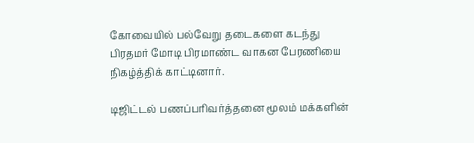கோவையில் பல்வேறு தடைகளை கடந்து பிரதமர் மோடி பிரமாண்ட வாகன பேரணியை நிகழ்த்திக் காட்டினார்.

டிஜிட்டல் பணப்பரிவர்த்தனை மூலம் மக்களின்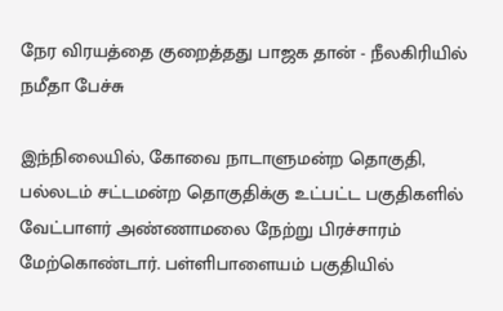நேர விரயத்தை குறைத்தது பாஜக தான் - நீலகிரியில் நமீதா பேச்சு

இந்நிலையில், கோவை நாடாளுமன்ற தொகுதி, பல்லடம் சட்டமன்ற தொகுதிக்கு உட்பட்ட பகுதிகளில் வேட்பாளர் அண்ணாமலை நேற்று பிரச்சாரம் மேற்கொண்டார். பள்ளிபாளையம் பகுதியில்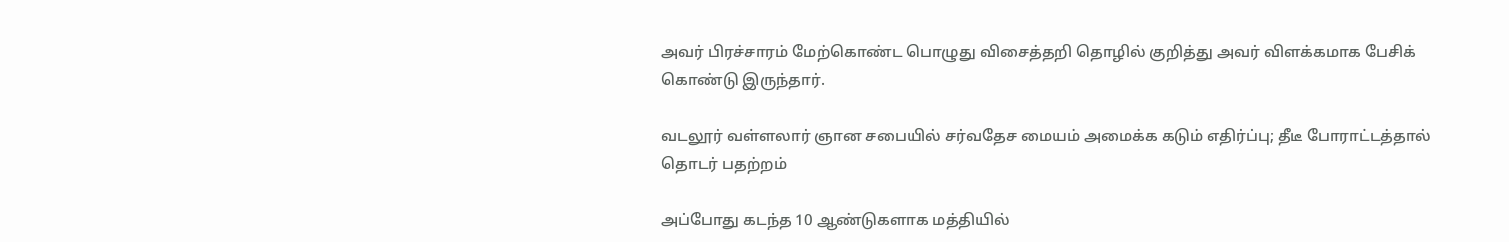அவர் பிரச்சாரம் மேற்கொண்ட பொழுது விசைத்தறி தொழில் குறித்து அவர் விளக்கமாக பேசிக் கொண்டு இருந்தார்.

வடலூர் வள்ளலார் ஞான சபையில் சர்வதேச மையம் அமைக்க கடும் எதிர்ப்பு; தீடீ போராட்டத்தால் தொடர் பதற்றம்

அப்போது கடந்த 10 ஆண்டுகளாக மத்தியில்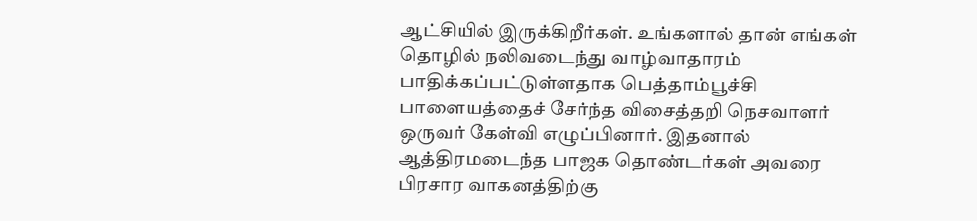ஆட்சியில் இருக்கிறீர்கள். உங்களால் தான் எங்கள் தொழில் நலிவடைந்து வாழ்வாதாரம் பாதிக்கப்பட்டுள்ளதாக பெத்தாம்பூச்சி பாளையத்தைச் சேர்ந்த விசைத்தறி நெசவாளர் ஒருவர் கேள்வி எழுப்பினார். இதனால் ஆத்திரமடைந்த பாஜக தொண்டர்கள் அவரை பிரசார வாகனத்திற்கு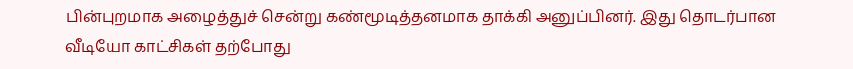பின்புறமாக அழைத்துச் சென்று கண்மூடித்தனமாக தாக்கி அனுப்பினர். இது தொடர்பான வீடியோ காட்சிகள் தற்போது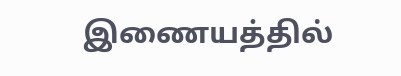இணையத்தில்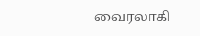வைரலாகி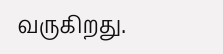வருகிறது.